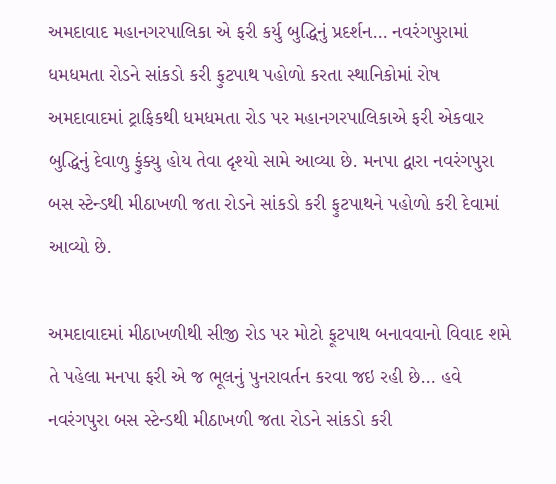અમદાવાદ મહાનગરપાલિકા એ ફરી કર્યુ બુદ્ધિનું પ્રદર્શન… નવરંગપુરામાં ધમધમતા રોડને સાંકડો કરી ફુટપાથ પહોળો કરતા સ્થાનિકોમાં રોષ
અમદાવાદમાં ટ્રાફિકથી ધમધમતા રોડ પર મહાનગરપાલિકાએ ફરી એકવાર બુદ્ધિનું દેવાળુ ફુંક્યુ હોય તેવા દૃશ્યો સામે આવ્યા છે. મનપા દ્વારા નવરંગપુરા બસ સ્ટેન્ડથી મીઠાખળી જતા રોડને સાંકડો કરી ફુટપાથને પહોળો કરી દેવામાં આવ્યો છે.

અમદાવાદમાં મીઠાખળીથી સીજી રોડ પર મોટો ફૂટપાથ બનાવવાનો વિવાદ શમે તે પહેલા મનપા ફરી એ જ ભૂલનું પુનરાવર્તન કરવા જઇ રહી છે… હવે નવરંગપુરા બસ સ્ટેન્ડથી મીઠાખળી જતા રોડને સાંકડો કરી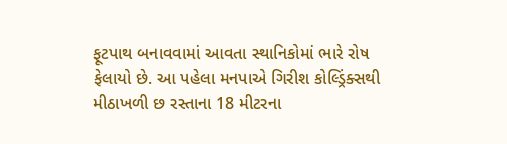ફૂટપાથ બનાવવામાં આવતા સ્થાનિકોમાં ભારે રોષ ફેલાયો છે. આ પહેલા મનપાએ ગિરીશ કોલ્ડ્રિંક્સથી મીઠાખળી છ રસ્તાના 18 મીટરના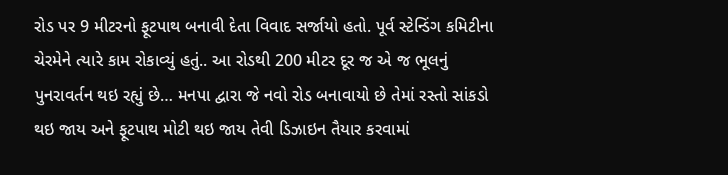રોડ પર 9 મીટરનો ફૂટપાથ બનાવી દેતા વિવાદ સર્જાયો હતો. પૂર્વ સ્ટેન્ડિંગ કમિટીના ચેરમેને ત્યારે કામ રોકાવ્યું હતું.. આ રોડથી 200 મીટર દૂર જ એ જ ભૂલનું પુનરાવર્તન થઇ રહ્યું છે… મનપા દ્વારા જે નવો રોડ બનાવાયો છે તેમાં રસ્તો સાંકડો થઇ જાય અને ફૂટપાથ મોટી થઇ જાય તેવી ડિઝાઇન તૈયાર કરવામાં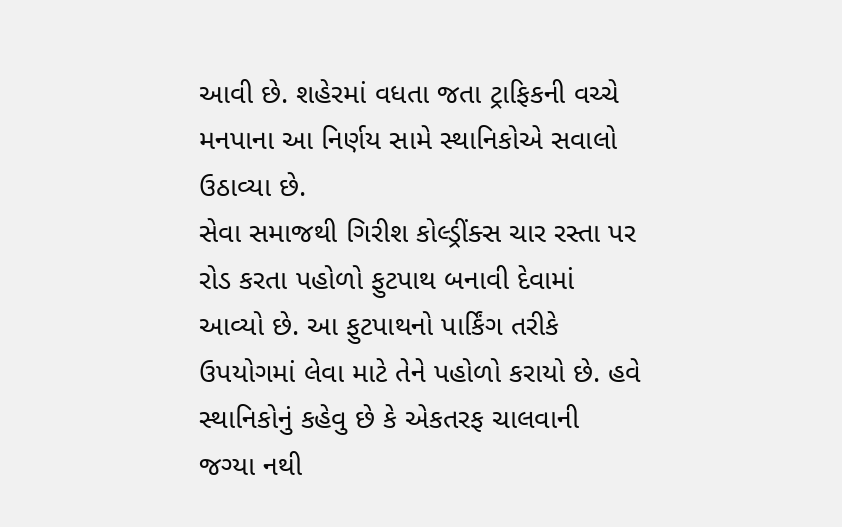આવી છે. શહેરમાં વધતા જતા ટ્રાફિકની વચ્ચે મનપાના આ નિર્ણય સામે સ્થાનિકોએ સવાલો ઉઠાવ્યા છે.
સેવા સમાજથી ગિરીશ કોલ્ડ્રીંક્સ ચાર રસ્તા પર રોડ કરતા પહોળો ફુટપાથ બનાવી દેવામાં આવ્યો છે. આ ફુટપાથનો પાર્કિંગ તરીકે ઉપયોગમાં લેવા માટે તેને પહોળો કરાયો છે. હવે સ્થાનિકોનું કહેવુ છે કે એકતરફ ચાલવાની જગ્યા નથી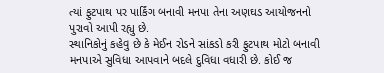ત્યાં ફુટપાથ પર પાર્કિંગ બનાવી મનપા તેના અણઘડ આયોજનનો પુરાવો આપી રહ્યુ છે.
સ્થાનિકોનું કહેવુ છે કે મેઈન રોડને સાંકડો કરી ફુટપાથ મોટો બનાવી મનપાએ સુવિધા આપવાને બદલે દુવિધા વધારી છે. કોઈ જ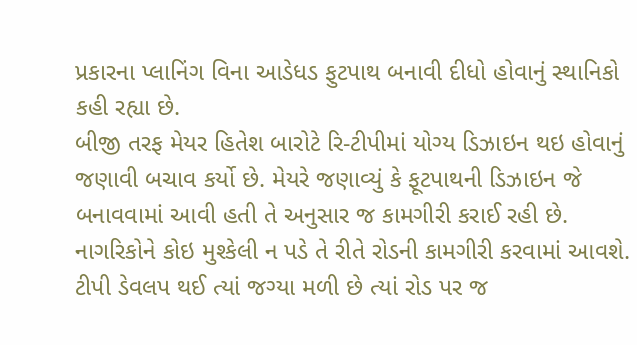પ્રકારના પ્લાનિંગ વિના આડેધડ ફુટપાથ બનાવી દીધો હોવાનું સ્થાનિકો કહી રહ્યા છે.
બીજી તરફ મેયર હિતેશ બારોટે રિ-ટીપીમાં યોગ્ય ડિઝાઇન થઇ હોવાનું જણાવી બચાવ કર્યો છે. મેયરે જણાવ્યું કે ફૂટપાથની ડિઝાઇન જે બનાવવામાં આવી હતી તે અનુસાર જ કામગીરી કરાઈ રહી છે. નાગરિકોને કોઇ મુશ્કેલી ન પડે તે રીતે રોડની કામગીરી કરવામાં આવશે. ટીપી ડેવલપ થઈ ત્યાં જગ્યા મળી છે ત્યાં રોડ પર જ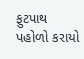ફુટપાથ પહોળો કરાયો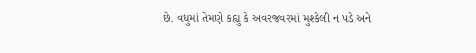છે. વધુમાં તેમણે કહ્યુ કે અવરજવરમાં મુશ્કેલી ન પડે અને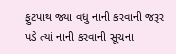ફુટપાથ જ્યા વધુ નાની કરવાની જરૂર પડે ત્યાં નાની કરવાની સૂચના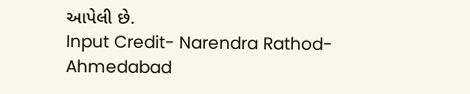આપેલી છે.
Input Credit- Narendra Rathod- Ahmedabad